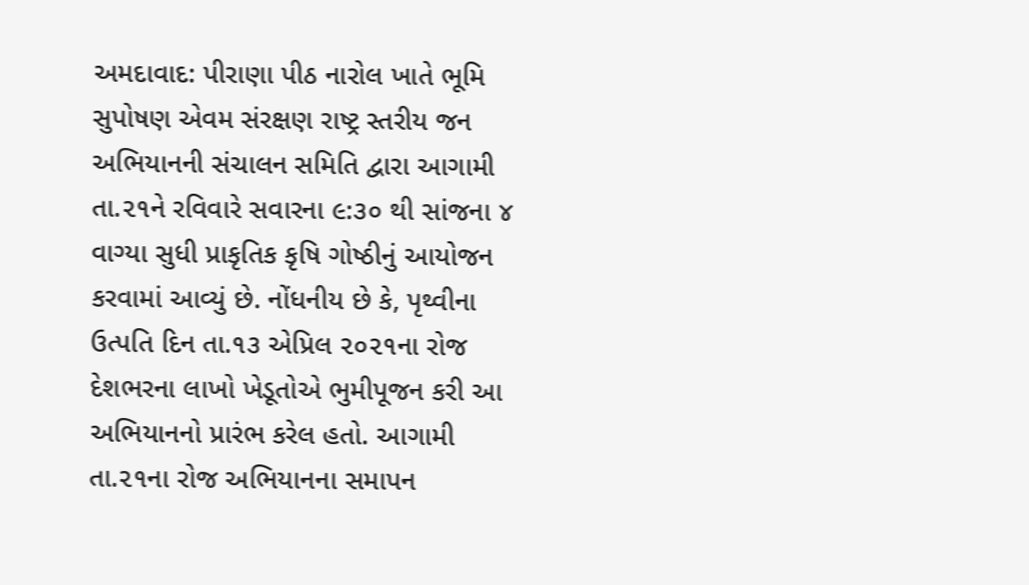અમદાવાદ: પીરાણા પીઠ નારોલ ખાતે ભૂમિ સુપોષણ એવમ સંરક્ષણ રાષ્ટ્ર સ્તરીય જન અભિયાનની સંચાલન સમિતિ દ્વારા આગામી તા.૨૧ને રવિવારે સવારના ૯:૩૦ થી સાંજના ૪ વાગ્યા સુધી પ્રાકૃતિક કૃષિ ગોષ્ઠીનું આયોજન કરવામાં આવ્યું છે. નોંધનીય છે કે, પૃથ્વીના ઉત્પતિ દિન તા.૧૩ એપ્રિલ ૨૦૨૧ના રોજ દેશભરના લાખો ખેડૂતોએ ભુમીપૂજન કરી આ અભિયાનનો પ્રારંભ કરેલ હતો. આગામી તા.૨૧ના રોજ અભિયાનના સમાપન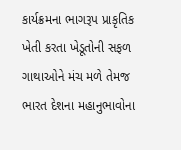કાર્યક્રમના ભાગરૂપ પ્રાકૃતિક ખેતી કરતા ખેડૂતોની સફળ ગાથાઓને મંચ મળે તેમજ ભારત દેશના મહાનુભાવોના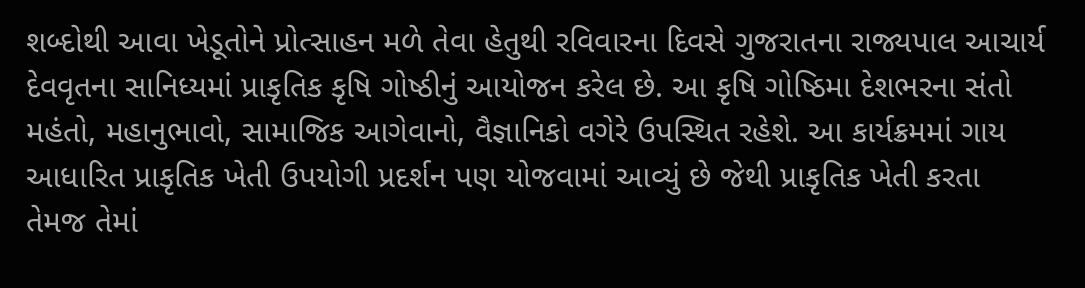શબ્દોથી આવા ખેડૂતોને પ્રોત્સાહન મળે તેવા હેતુથી રવિવારના દિવસે ગુજરાતના રાજ્યપાલ આચાર્ય દેવવૃતના સાનિધ્યમાં પ્રાકૃતિક કૃષિ ગોષ્ઠીનું આયોજન કરેલ છે. આ કૃષિ ગોષ્ઠિમા દેશભરના સંતો મહંતો, મહાનુભાવો, સામાજિક આગેવાનો, વૈજ્ઞાનિકો વગેરે ઉપસ્થિત રહેશે. આ કાર્યક્રમમાં ગાય આધારિત પ્રાકૃતિક ખેતી ઉપયોગી પ્રદર્શન પણ યોજવામાં આવ્યું છે જેથી પ્રાકૃતિક ખેતી કરતા તેમજ તેમાં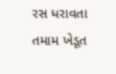રસ ધરાવતા તમામ ખેડૂત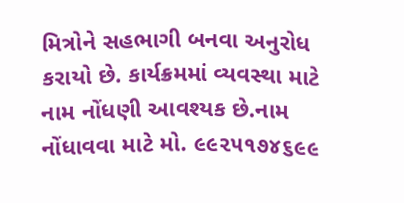મિત્રોને સહભાગી બનવા અનુરોધ કરાયો છે. કાર્યક્રમમાં વ્યવસ્થા માટે નામ નોંધણી આવશ્યક છે.નામ નોંધાવવા માટે મો. ૯૯૨૫૧૭૪૬૯૯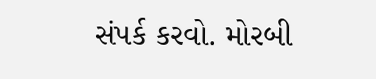સંપર્ક કરવો. મોરબી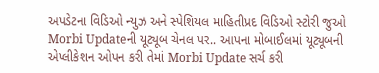અપડેટના વિડિઓ ન્યુઝ અને સ્પેશિયલ માહિતીપ્રદ વિડિઓ સ્ટોરી જુઓ Morbi Updateની યૂટ્યૂબ ચેનલ પર.. આપના મોબાઈલમાં યૂટ્યૂબની એપ્લીકેશન ઓપન કરી તેમાં Morbi Update સર્ચ કરી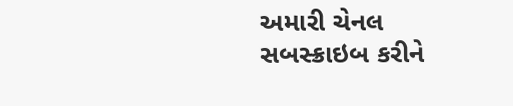અમારી ચેનલ સબસ્ક્રાઇબ કરીને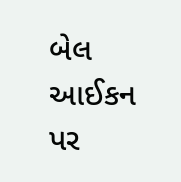બેલ આઈકન પર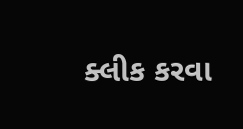ક્લીક કરવા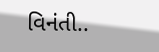વિનંતી..